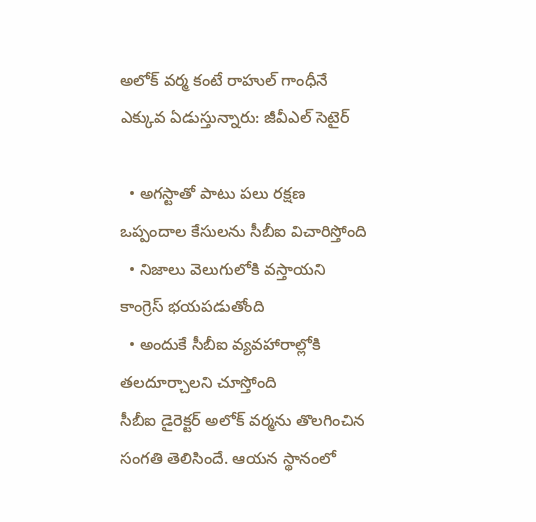అలోక్ వర్మ కంటే రాహుల్ గాంధీనే ఎక్కువ ఏడుస్తున్నారు: జీవీఎల్ సెటైర్

  • అగస్టాతో పాటు పలు రక్షణ ఒప్పందాల కేసులను సీబీఐ విచారిస్తోంది
  • నిజాలు వెలుగులోకి వస్తాయని కాంగ్రెస్ భయపడుతోంది
  • అందుకే సీబీఐ వ్యవహారాల్లోకి తలదూర్చాలని చూస్తోంది
సీబీఐ డైరెక్టర్ అలోక్ వర్మను తొలగించిన సంగతి తెలిసిందే. ఆయన స్థానంలో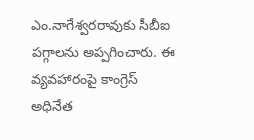ఎం.నాగేశ్వరరావుకు సీబీఐ పగ్గాలను అప్పగించారు. ఈ వ్యవహారంపై కాంగ్రెస్ అధినేత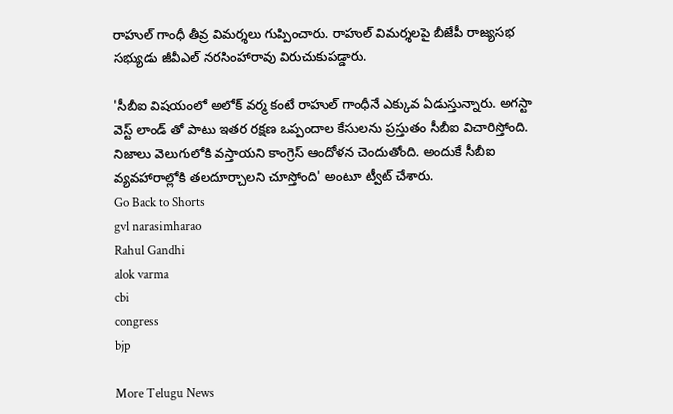రాహుల్ గాంధీ తీవ్ర విమర్శలు గుప్పించారు. రాహుల్ విమర్శలపై బీజేపీ రాజ్యసభ సభ్యుడు జీవీఎల్ నరసింహారావు విరుచుకుపడ్డారు.

'సీబీఐ విషయంలో అలోక్ వర్మ కంటే రాహుల్ గాంధీనే ఎక్కువ ఏడుస్తున్నారు. అగస్టా వెస్ట్ లాండ్ తో పాటు ఇతర రక్షణ ఒప్పందాల కేసులను ప్రస్తుతం సీబీఐ విచారిస్తోంది. నిజాలు వెలుగులోకి వస్తాయని కాంగ్రెస్ ఆందోళన చెందుతోంది. అందుకే సీబీఐ వ్యవహారాల్లోకి తలదూర్చాలని చూస్తోంది' అంటూ ట్వీట్ చేశారు.
Go Back to Shorts
gvl narasimharao
Rahul Gandhi
alok varma
cbi
congress
bjp

More Telugu News